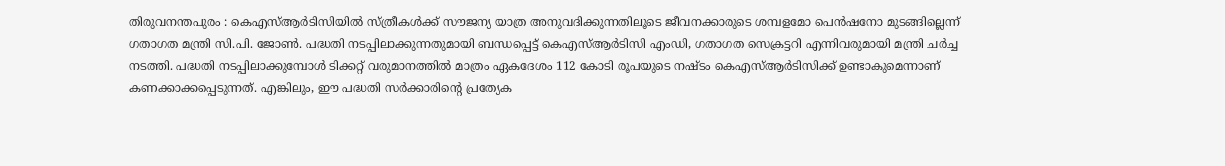തിരുവനന്തപുരം : കെഎസ്ആർടിസിയിൽ സ്ത്രീകൾക്ക് സൗജന്യ യാത്ര അനുവദിക്കുന്നതിലൂടെ ജീവനക്കാരുടെ ശമ്പളമോ പെൻഷനോ മുടങ്ങില്ലെന്ന് ഗതാഗത മന്ത്രി സി.പി. ജോൺ. പദ്ധതി നടപ്പിലാക്കുന്നതുമായി ബന്ധപ്പെട്ട് കെഎസ്ആർടിസി എംഡി, ഗതാഗത സെക്രട്ടറി എന്നിവരുമായി മന്ത്രി ചർച്ച നടത്തി. പദ്ധതി നടപ്പിലാക്കുമ്പോൾ ടിക്കറ്റ് വരുമാനത്തിൽ മാത്രം ഏകദേശം 112 കോടി രൂപയുടെ നഷ്ടം കെഎസ്ആർടിസിക്ക് ഉണ്ടാകുമെന്നാണ് കണക്കാക്കപ്പെടുന്നത്. എങ്കിലും, ഈ പദ്ധതി സർക്കാരിന്റെ പ്രത്യേക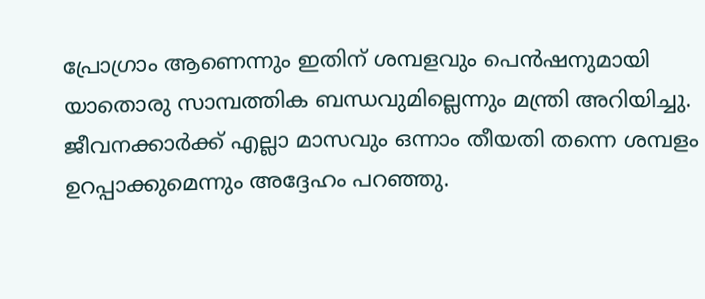പ്രോഗ്രാം ആണെന്നും ഇതിന് ശമ്പളവും പെൻഷനുമായി യാതൊരു സാമ്പത്തിക ബന്ധവുമില്ലെന്നും മന്ത്രി അറിയിച്ചു.
ജീവനക്കാർക്ക് എല്ലാ മാസവും ഒന്നാം തീയതി തന്നെ ശമ്പളം ഉറപ്പാക്കുമെന്നും അദ്ദേഹം പറഞ്ഞു.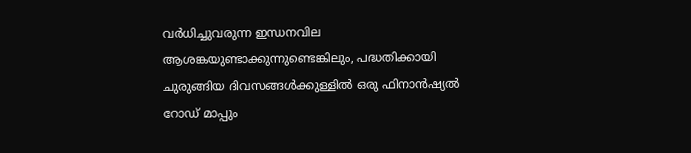വർധിച്ചുവരുന്ന ഇന്ധനവില ആശങ്കയുണ്ടാക്കുന്നുണ്ടെങ്കിലും, പദ്ധതിക്കായി ചുരുങ്ങിയ ദിവസങ്ങൾക്കുള്ളിൽ ഒരു ഫിനാൻഷ്യൽ റോഡ് മാപ്പും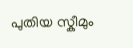പുതിയ സ്കീമും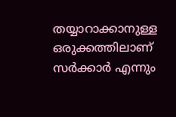തയ്യാറാക്കാനുള്ള ഒരുക്കത്തിലാണ് സർക്കാർ എന്നും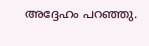അദ്ദേഹം പറഞ്ഞു.